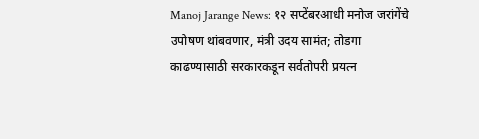Manoj Jarange News: १२ सप्टेंबरआधी मनोज जरांगेंचे उपोषण थांबवणार, मंत्री उदय सामंत; तोडगा काढण्यासाठी सरकारकडून सर्वतोपरी प्रयत्न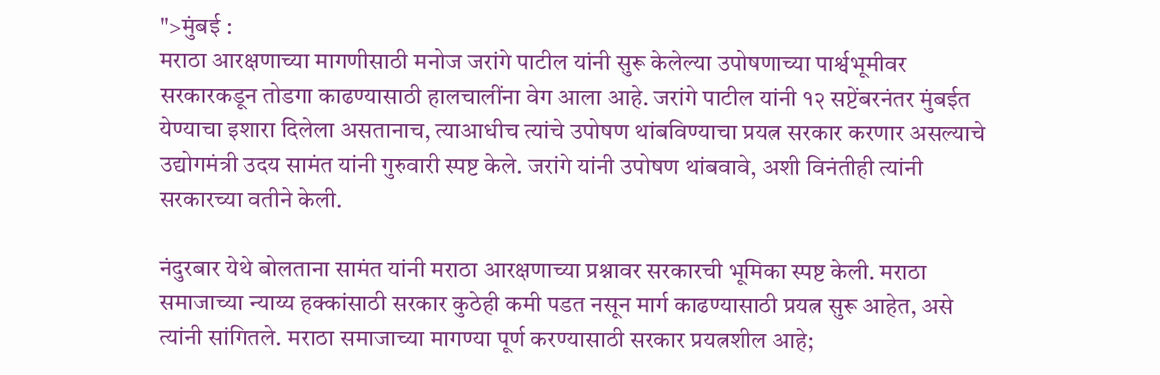">मुंबई :
मराठा आरक्षणाच्या मागणीसाठी मनोज जरांगे पाटील यांनी सुरू केलेल्या उपोषणाच्या पार्श्वभूमीवर सरकारकडून तोडगा काढण्यासाठी हालचालींना वेग आला आहे. जरांगे पाटील यांनी १२ सप्टेंबरनंतर मुंबईत येण्याचा इशारा दिलेला असतानाच, त्याआधीच त्यांचे उपोषण थांबविण्याचा प्रयत्न सरकार करणार असल्याचे उद्योगमंत्री उदय सामंत यांनी गुरुवारी स्पष्ट केले. जरांगे यांनी उपोषण थांबवावे, अशी विनंतीही त्यांनी सरकारच्या वतीने केली.

नंदुरबार येथे बोलताना सामंत यांनी मराठा आरक्षणाच्या प्रश्नावर सरकारची भूमिका स्पष्ट केली. मराठा समाजाच्या न्याय्य हक्कांसाठी सरकार कुठेही कमी पडत नसून मार्ग काढण्यासाठी प्रयत्न सुरू आहेत, असे त्यांनी सांगितले. मराठा समाजाच्या मागण्या पूर्ण करण्यासाठी सरकार प्रयत्नशील आहे;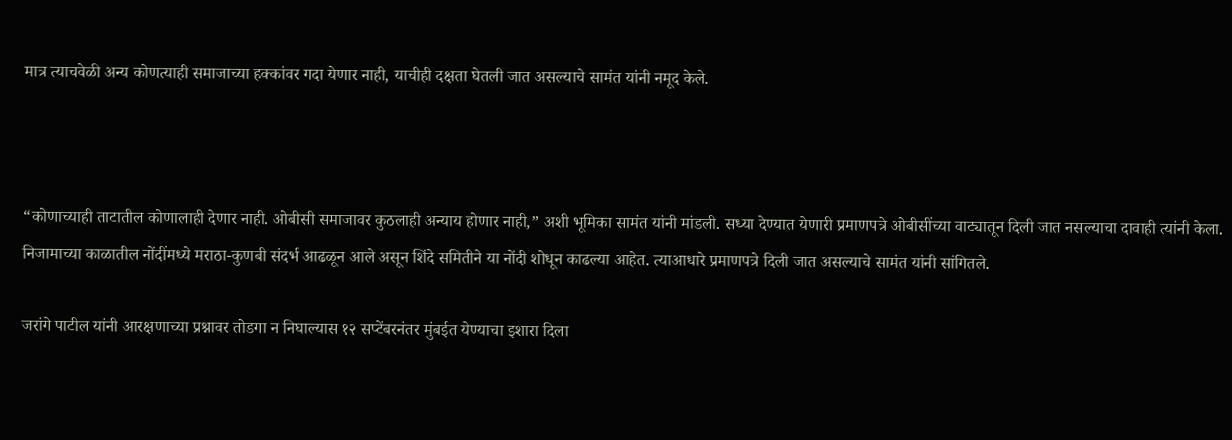मात्र त्याचवेळी अन्य कोणत्याही समाजाच्या हक्कांवर गदा येणार नाही, याचीही दक्षता घेतली जात असल्याचे सामंत यांनी नमूद केले.



“कोणाच्याही ताटातील कोणालाही देणार नाही. ओबीसी समाजावर कुठलाही अन्याय होणार नाही,” अशी भूमिका सामंत यांनी मांडली. सध्या देण्यात येणारी प्रमाणपत्रे ओबीसींच्या वाट्यातून दिली जात नसल्याचा दावाही त्यांनी केला. निजामाच्या काळातील नोंदींमध्ये मराठा-कुणबी संदर्भ आढळून आले असून शिंदे समितीने या नोंदी शोधून काढल्या आहेत. त्याआधारे प्रमाणपत्रे दिली जात असल्याचे सामंत यांनी सांगितले.

जरांगे पाटील यांनी आरक्षणाच्या प्रश्नावर तोडगा न निघाल्यास १२ सप्टेंबरनंतर मुंबईत येण्याचा इशारा दिला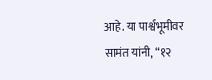आहे. या पार्श्वभूमीवर सामंत यांनी, “१२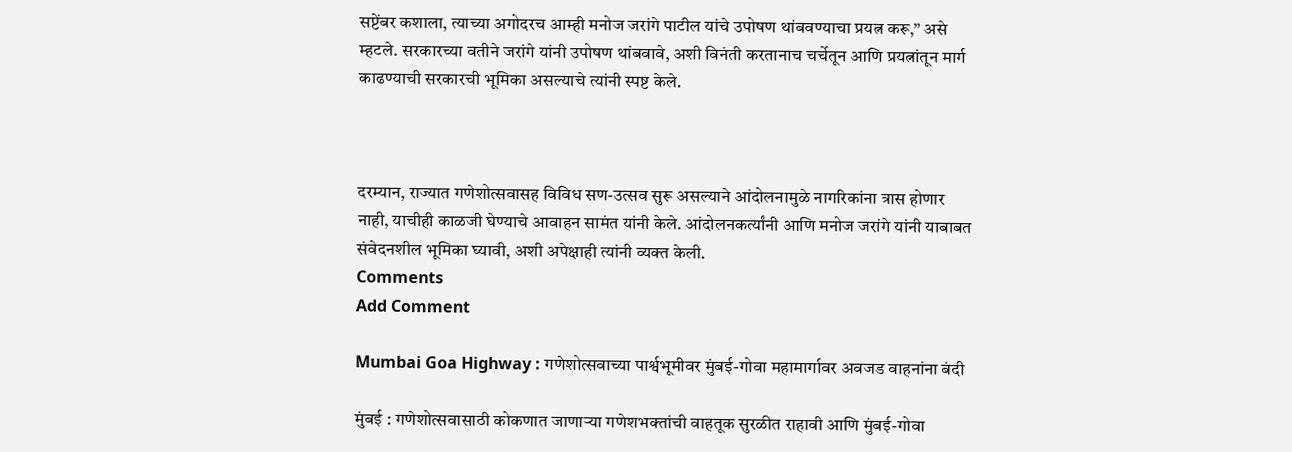सप्टेंबर कशाला, त्याच्या अगोदरच आम्ही मनोज जरांगे पाटील यांचे उपोषण थांबवण्याचा प्रयत्न करू,” असे म्हटले. सरकारच्या वतीने जरांगे यांनी उपोषण थांबवावे, अशी विनंती करतानाच चर्चेतून आणि प्रयत्नांतून मार्ग काढण्याची सरकारची भूमिका असल्याचे त्यांनी स्पष्ट केले.



दरम्यान, राज्यात गणेशोत्सवासह विविध सण-उत्सव सुरू असल्याने आंदोलनामुळे नागरिकांना त्रास होणार नाही, याचीही काळजी घेण्याचे आवाहन सामंत यांनी केले. आंदोलनकर्त्यांनी आणि मनोज जरांगे यांनी याबाबत संवेदनशील भूमिका घ्यावी, अशी अपेक्षाही त्यांनी व्यक्त केली.
Comments
Add Comment

Mumbai Goa Highway : गणेशोत्सवाच्या पार्श्वभूमीवर मुंबई-गोवा महामार्गावर अवजड वाहनांना बंदी

मुंबई : गणेशोत्सवासाठी कोकणात जाणाऱ्या गणेशभक्तांची वाहतूक सुरळीत राहावी आणि मुंबई-गोवा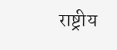राष्ट्रीय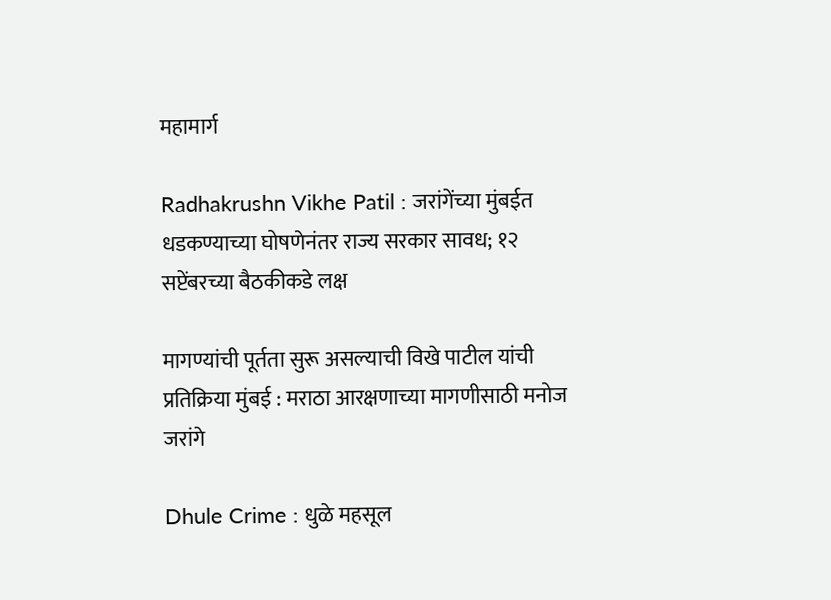महामार्ग

Radhakrushn Vikhe Patil : जरांगेंच्या मुंबईत धडकण्याच्या घोषणेनंतर राज्य सरकार सावध; १२ सप्टेंबरच्या बैठकीकडे लक्ष

मागण्यांची पूर्तता सुरू असल्याची विखे पाटील यांची प्रतिक्रिया मुंबई : मराठा आरक्षणाच्या मागणीसाठी मनोज जरांगे

Dhule Crime : धुळे महसूल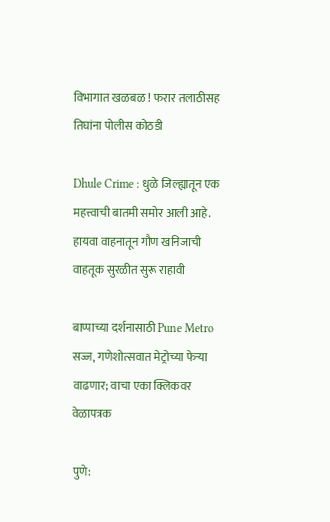विभागात खळबळ ! फरार तलाठीसह तिघांना पोलीस कोठडी

Dhule Crime : धुळे जिल्ह्यातून एक महत्त्वाची बातमी समोर आली आहे. हायवा वाहनातून गौण खनिजाची वाहतूक सुरळीत सुरू राहावी

बाप्पाच्या दर्शनासाठी Pune Metro सज्ज, गणेशोत्सवात मेट्रोच्या फेऱ्या वाढणार; वाचा एका क्लिकवर वेळापत्रक

पुणे: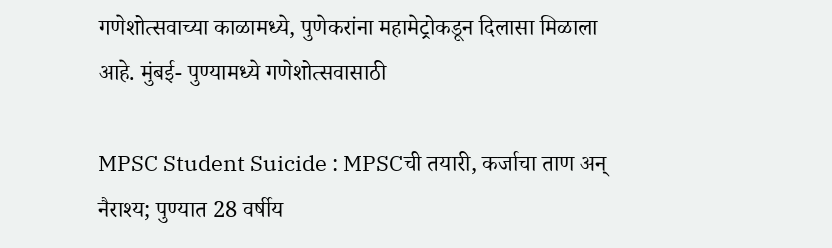गणेशोत्सवाच्या काळामध्ये, पुणेकरांना महामेट्रोकडून दिलासा मिळाला आहे. मुंबई- पुण्यामध्ये गणेशोत्सवासाठी

MPSC Student Suicide : MPSCची तयारी, कर्जाचा ताण अन् नैराश्य; पुण्यात 28 वर्षीय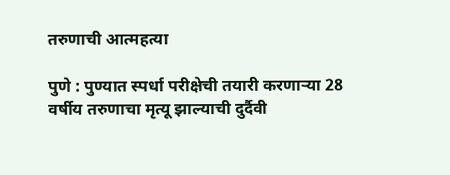तरुणाची आत्महत्या

पुणे : पुण्यात स्पर्धा परीक्षेची तयारी करणाऱ्या 28 वर्षीय तरुणाचा मृत्यू झाल्याची दुर्दैवी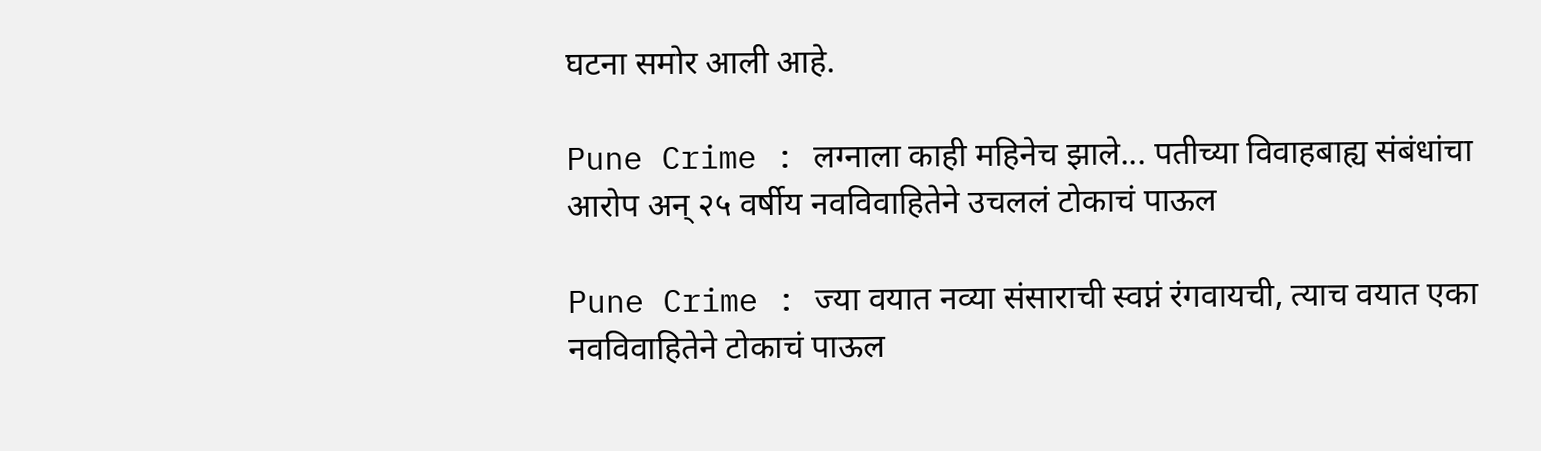घटना समोर आली आहे.

Pune Crime : लग्नाला काही महिनेच झाले... पतीच्या विवाहबाह्य संबंधांचा आरोप अन् २५ वर्षीय नवविवाहितेने उचललं टोकाचं पाऊल

Pune Crime : ज्या वयात नव्या संसाराची स्वप्नं रंगवायची, त्याच वयात एका नवविवाहितेने टोकाचं पाऊल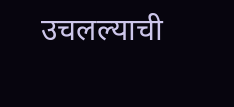उचलल्याची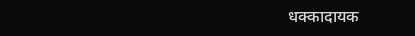धक्कादायक